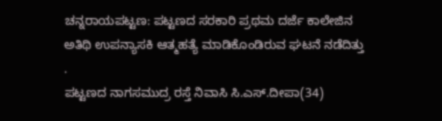ಚನ್ನರಾಯಪಟ್ಟಣ: ಪಟ್ಟಣದ ಸರಕಾರಿ ಪ್ರಥಮ ದರ್ಜೆ ಕಾಲೇಜಿನ ಅತಿಥಿ ಉಪನ್ಯಾಸಕಿ ಆತ್ಮಹತ್ಯೆ ಮಾಡಿಕೊಂಡಿರುವ ಘಟನೆ ನಡೆದಿತ್ತು .
ಪಟ್ಟಣದ ನಾಗಸಮುದ್ರ ರಸ್ತೆ ನಿವಾಸಿ ಸಿ.ಎಸ್.ದೀಪಾ(34)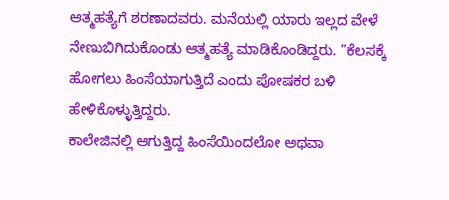ಆತ್ಮಹತ್ಯೆಗೆ ಶರಣಾದವರು. ಮನೆಯಲ್ಲಿ ಯಾರು ಇಲ್ಲದ ವೇಳೆ ನೇಣುಬಿಗಿದುಕೊಂಡು ಆತ್ಮಹತ್ಯೆ ಮಾಡಿಕೊಂಡಿದ್ದರು. ”ಕೆಲಸಕ್ಕೆ ಹೋಗಲು ಹಿಂಸೆಯಾಗುತ್ತಿದೆ ಎಂದು ಪೋಷಕರ ಬಳಿ ಹೇಳಿಕೊಳ್ಳುತ್ತಿದ್ದರು.
ಕಾಲೇಜಿನಲ್ಲಿ ಆಗುತ್ತಿದ್ದ ಹಿಂಸೆಯಿಂದಲೋ ಅಥವಾ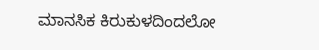ಮಾನಸಿಕ ಕಿರುಕುಳದಿಂದಲೋ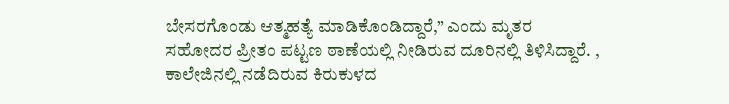ಬೇಸರಗೊಂಡು ಆತ್ಮಹತ್ಯೆ ಮಾಡಿಕೊಂಡಿದ್ದಾರೆ,” ಎಂದು ಮೃತರ ಸಹೋದರ ಪ್ರೀತಂ ಪಟ್ಟಣ ಠಾಣೆಯಲ್ಲಿ ನೀಡಿರುವ ದೂರಿನಲ್ಲಿ ತಿಳಿಸಿದ್ದಾರೆ. , ಕಾಲೇಜಿನಲ್ಲಿ ನಡೆದಿರುವ ಕಿರುಕುಳದ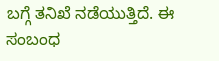ಬಗ್ಗೆ ತನಿಖೆ ನಡೆಯುತ್ತಿದೆ. ಈ ಸಂಬಂಧ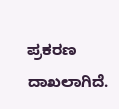ಪ್ರಕರಣ ದಾಖಲಾಗಿದೆ.